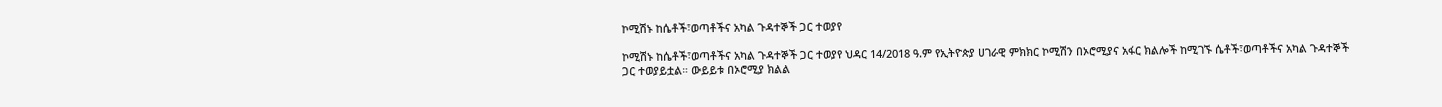ኮሚሽኑ ከሴቶች፣ወጣቶችና አካል ጉዳተኞች ጋር ተወያየ

ኮሚሽኑ ከሴቶች፣ወጣቶችና አካል ጉዳተኞች ጋር ተወያየ ህዳር 14/2018 ዓ.ም የኢትዮጵያ ሀገራዊ ምክክር ኮሚሽን በኦሮሚያና አፋር ክልሎች ከሚገኙ ሴቶች፣ወጣቶችና አካል ጉዳተኞች ጋር ተወያይቷል። ውይይቱ በኦሮሚያ ክልል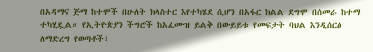በአዳማና ጅማ ከተሞች በሁለት ክላስተር እየተካሄደ ሲሆን በአፋር ክልል ደግሞ በሰመራ ከተማ ተካሂዷል። የኢትዮጵያን ችግሮች ከአፈሙዝ ይልቅ በውይይቱ የመፍታት ባህል እንዲሰርፅ ለማድረግ የወጣቶች፣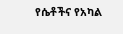የሴቶችና የአካል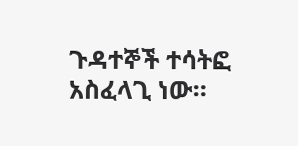ጉዳተኞች ተሳትፎ አስፈላጊ ነው።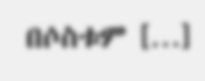በሶስቱም […]